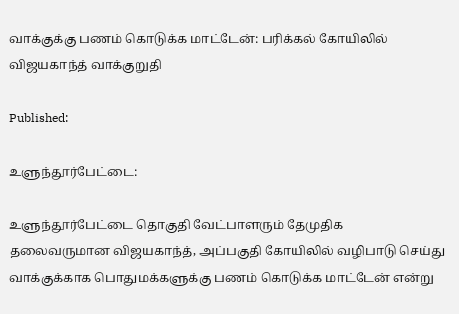வாக்குக்கு பணம் கொடுக்க மாட்டேன்: பரிக்கல் கோயிலில் விஜயகாந்த் வாக்குறுதி

Published:

உளுந்தூர்பேட்டை:

உளுந்தூர்பேட்டை தொகுதி வேட்பாளரும் தேமுதிக தலைவருமான விஜயகாந்த், அப்பகுதி கோயிலில் வழிபாடு செய்து வாக்குக்காக பொதுமக்களுக்கு பணம் கொடுக்க மாட்டேன் என்று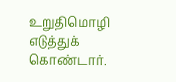உறுதிமொழி எடுத்துக் கொண்டார்.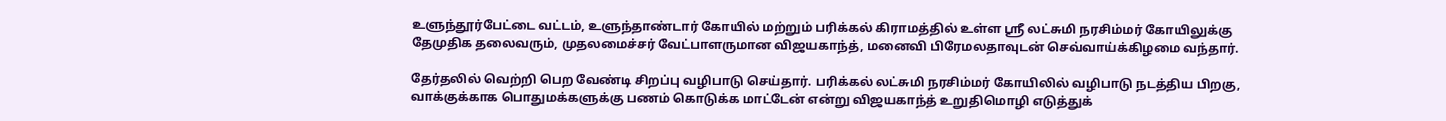உளுந்தூர்பேட்டை வட்டம், உளுந்தாண்டார் கோயில் மற்றும் பரிக்கல் கிராமத்தில் உள்ள ஸ்ரீ லட்சுமி நரசிம்மர் கோயிலுக்கு தேமுதிக தலைவரும், முதலமைச்சர் வேட்பாளருமான விஜயகாந்த், மனைவி பிரேமலதாவுடன் செவ்வாய்க்கிழமை வந்தார்.

தேர்தலில் வெற்றி பெற வேண்டி சிறப்பு வழிபாடு செய்தார். பரிக்கல் லட்சுமி நரசிம்மர் கோயிலில் வழிபாடு நடத்திய பிறகு, வாக்குக்காக பொதுமக்களுக்கு பணம் கொடுக்க மாட்டேன் என்று விஜயகாந்த் உறுதிமொழி எடுத்துக்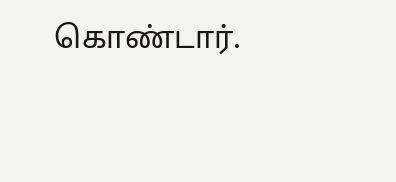கொண்டார்.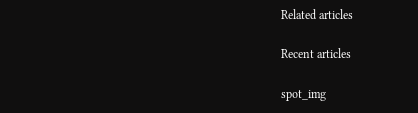Related articles

Recent articles

spot_img